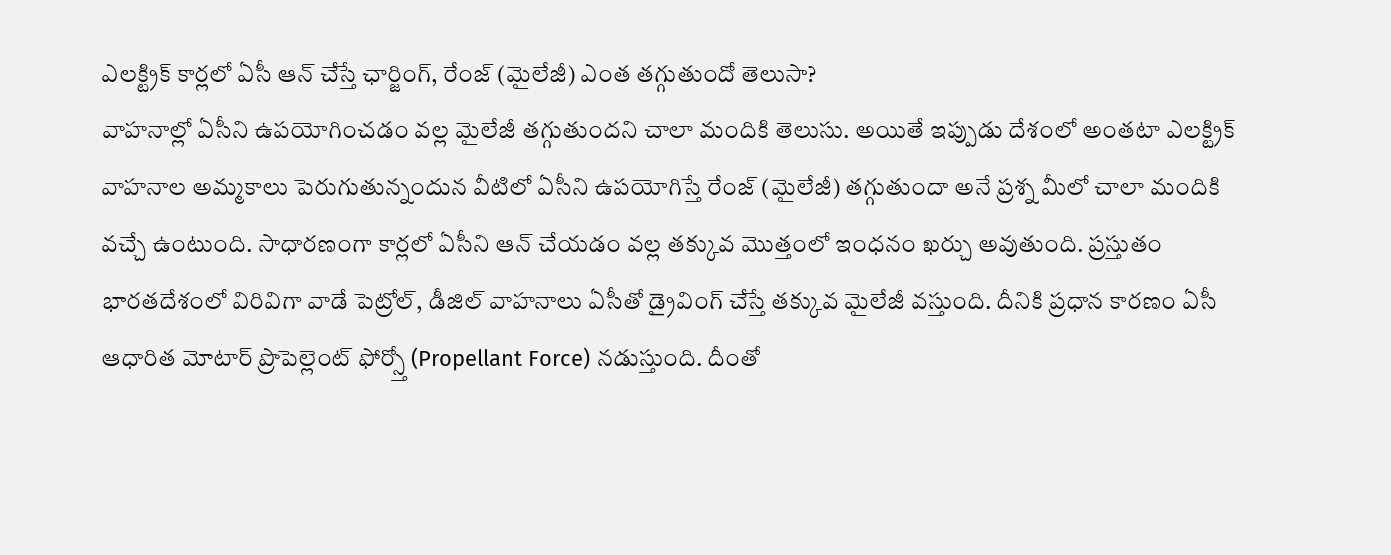ఎలక్ట్రిక్ కార్లలో ఏసీ ఆన్ చేస్తే ఛార్జింగ్, రేంజ్ (మైలేజీ) ఎంత తగ్గుతుందో తెలుసా?
వాహనాల్లో ఏసీని ఉపయోగించడం వల్ల మైలేజీ తగ్గుతుందని చాలా మందికి తెలుసు. అయితే ఇప్పుడు దేశంలో అంతటా ఎలక్ట్రిక్ వాహనాల అమ్మకాలు పెరుగుతున్నందున వీటిలో ఏసీని ఉపయోగిస్తే రేంజ్ (మైలేజీ) తగ్గుతుందా అనే ప్రశ్న మీలో చాలా మందికి వచ్చే ఉంటుంది. సాధారణంగా కార్లలో ఏసీని ఆన్ చేయడం వల్ల తక్కువ మొత్తంలో ఇంధనం ఖర్చు అవుతుంది. ప్రస్తుతం భారతదేశంలో విరివిగా వాడే పెట్రోల్, డీజిల్ వాహనాలు ఏసీతో డ్రైవింగ్ చేస్తే తక్కువ మైలేజీ వస్తుంది. దీనికి ప్రధాన కారణం ఏసీ ఆధారిత మోటార్ ప్రొపెల్లెంట్ ఫోర్స్తో (Propellant Force) నడుస్తుంది. దీంతో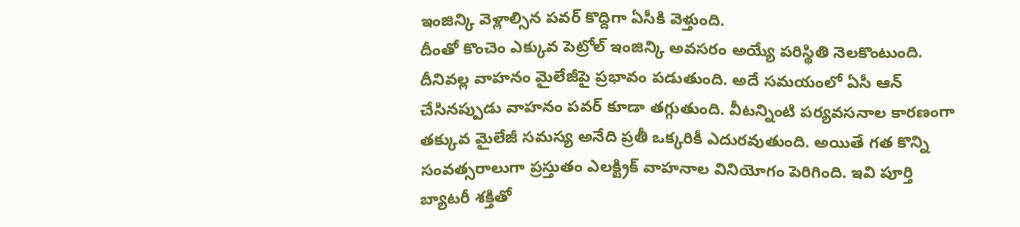ఇంజిన్కి వెళ్లాల్సిన పవర్ కొద్దిగా ఏసీకి వెళ్తుంది.
దీంతో కొంచెం ఎక్కువ పెట్రోల్ ఇంజిన్కి అవసరం అయ్యే పరిస్థితి నెలకొంటుంది. దీనివల్ల వాహనం మైలేజీపై ప్రభావం పడుతుంది. అదే సమయంలో ఏసీ ఆన్ చేసినప్పుడు వాహనం పవర్ కూడా తగ్గుతుంది. వీటన్నింటి పర్యవసనాల కారణంగా తక్కువ మైలేజీ సమస్య అనేది ప్రతీ ఒక్కరికీ ఎదురవుతుంది. అయితే గత కొన్ని సంవత్సరాలుగా ప్రస్తుతం ఎలక్ట్రిక్ వాహనాల వినియోగం పెరిగింది. ఇవి పూర్తి బ్యాటరీ శక్తితో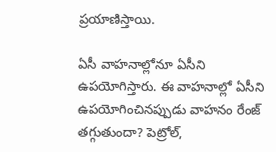ప్రయాణిస్తాయి.

ఏసీ వాహనాల్లోనూ ఏసీని ఉపయోగిస్తారు. ఈ వాహనాల్లో ఏసీని ఉపయోగించినప్పుడు వాహనం రేంజ్ తగ్గుతుందా? పెట్రోల్,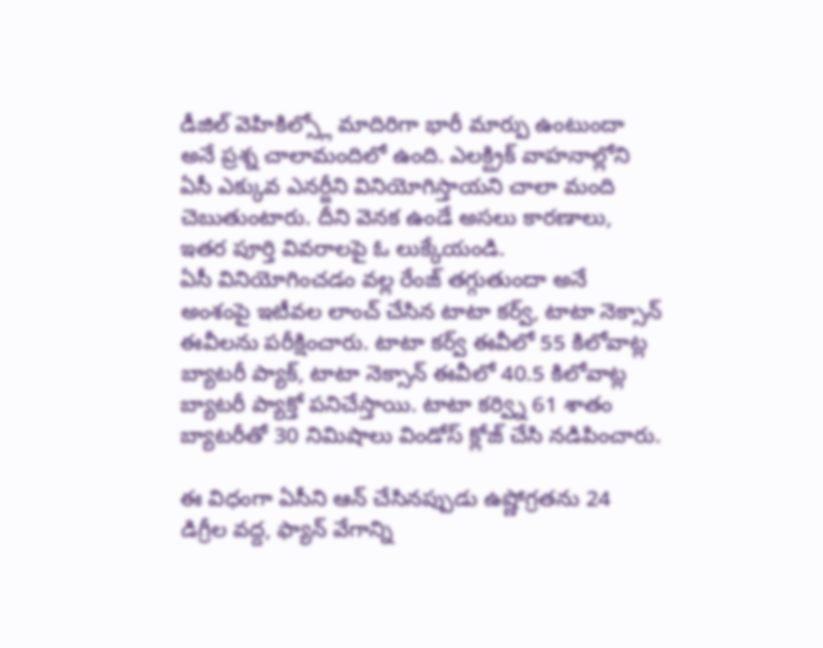డీజిల్ వెహికిల్స్లో మాదిరిగా భారీ మార్పు ఉంటుందా అనే ప్రశ్న చాలామందిలో ఉంది. ఎలక్ట్రిక్ వాహనాల్లోని ఏసీ ఎక్కువ ఎనర్జీని వినియోగిస్తాయని చాలా మంది చెబుతుంటారు. దీని వెనక ఉండే అసలు కారణాలు, ఇతర పూర్తి వివరాలపై ఓ లుక్కేయండి.
ఏసీ వినియోగించడం వల్ల రేంజ్ తగ్గుతుందా అనే అంశంపై ఇటీవల లాంచ్ చేసిన టాటా కర్వ్, టాటా నెక్సాన్ ఈవీలను పరీక్షించారు. టాటా కర్వ్ ఈవీలో 55 కిలోవాట్ల బ్యాటరీ ప్యాక్, టాటా నెక్సాన్ ఈవీలో 40.5 కిలోవాట్ల బ్యాటరీ ప్యాక్తో పనిచేస్తాయి. టాటా కర్వ్ని 61 శాతం బ్యాటరీతో 30 నిమిషాలు విండోస్ క్లోజ్ చేసి నడిపించారు.

ఈ విధంగా ఏసీని ఆన్ చేసినప్పుడు ఉష్ణోగ్రతను 24 డిగ్రీల వద్ద, ఫ్యాన్ వేగాన్ని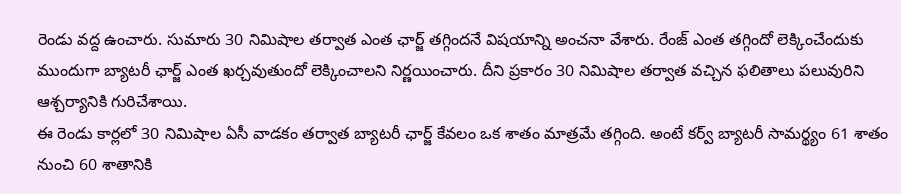రెండు వద్ద ఉంచారు. సుమారు 30 నిమిషాల తర్వాత ఎంత ఛార్జ్ తగ్గిందనే విషయాన్ని అంచనా వేశారు. రేంజ్ ఎంత తగ్గిందో లెక్కించేందుకు ముందుగా బ్యాటరీ ఛార్జ్ ఎంత ఖర్చవుతుందో లెక్కించాలని నిర్ణయించారు. దీని ప్రకారం 30 నిమిషాల తర్వాత వచ్చిన ఫలితాలు పలువురిని ఆశ్చర్యానికి గురిచేశాయి.
ఈ రెండు కార్లలో 30 నిమిషాల ఏసీ వాడకం తర్వాత బ్యాటరీ ఛార్జ్ కేవలం ఒక శాతం మాత్రమే తగ్గింది. అంటే కర్వ్ బ్యాటరీ సామర్థ్యం 61 శాతం నుంచి 60 శాతానికి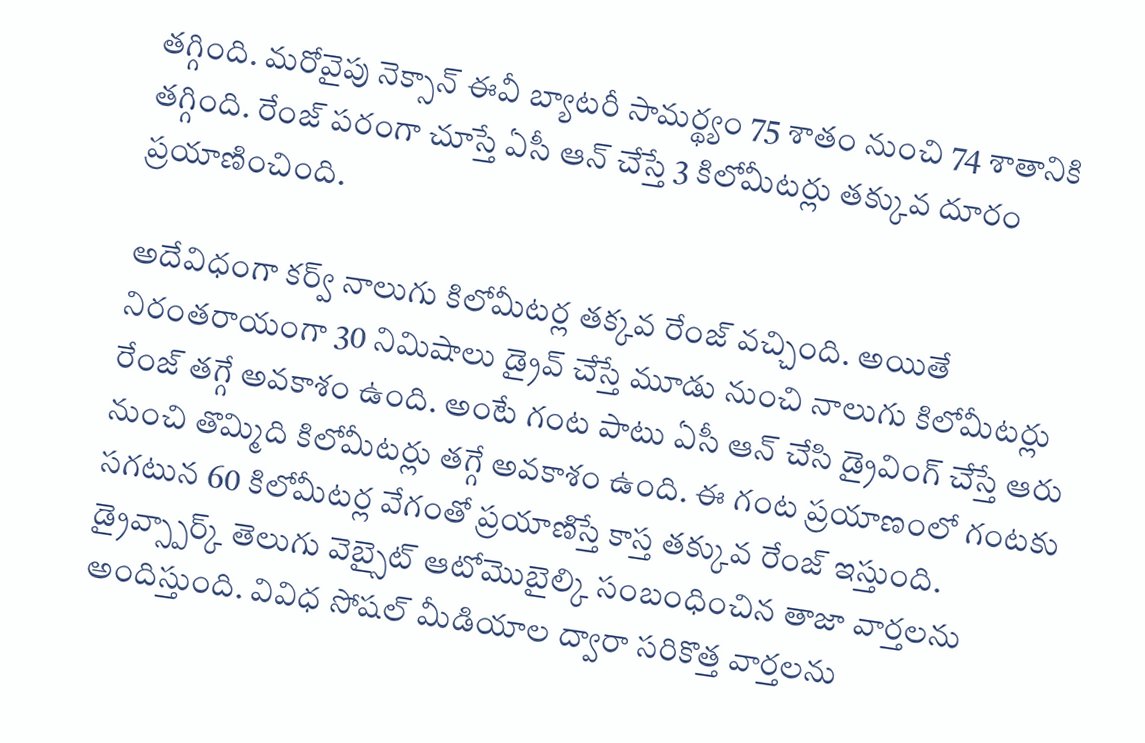తగ్గింది. మరోవైపు నెక్సాన్ ఈవీ బ్యాటరీ సామర్థ్యం 75 శాతం నుంచి 74 శాతానికి తగ్గింది. రేంజ్ పరంగా చూస్తే ఏసీ ఆన్ చేస్తే 3 కిలోమీటర్లు తక్కువ దూరం ప్రయాణించింది.

అదేవిధంగా కర్వ్ నాలుగు కిలోమీటర్ల తక్కవ రేంజ్ వచ్చింది. అయితే నిరంతరాయంగా 30 నిమిషాలు డ్రైవ్ చేస్తే మూడు నుంచి నాలుగు కిలోమీటర్లు రేంజ్ తగ్గే అవకాశం ఉంది. అంటే గంట పాటు ఏసీ ఆన్ చేసి డ్రైవింగ్ చేస్తే ఆరు నుంచి తొమ్మిది కిలోమీటర్లు తగ్గే అవకాశం ఉంది. ఈ గంట ప్రయాణంలో గంటకు సగటున 60 కిలోమీటర్ల వేగంతో ప్రయాణిస్తే కాస్త తక్కువ రేంజ్ ఇస్తుంది.
డ్రైవ్స్పార్క్ తెలుగు వెబ్సైట్ ఆటోమొబైల్కి సంబంధించిన తాజా వార్తలను అందిస్తుంది. వివిధ సోషల్ మీడియాల ద్వారా సరికొత్త వార్తలను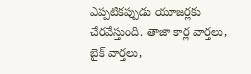ఎప్పటికప్పుడు యూజర్లకు చేరవేస్తుంది. తాజా కార్ల వార్తలు, బైక్ వార్తలు,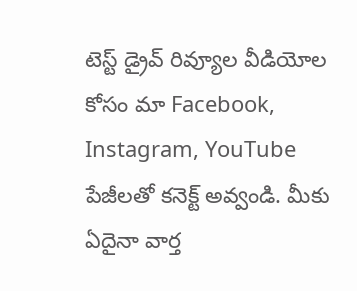టెస్ట్ డ్రైవ్ రివ్యూల వీడియోల కోసం మా Facebook, Instagram, YouTube పేజీలతో కనెక్ట్ అవ్వండి. మీకు ఏదైనా వార్త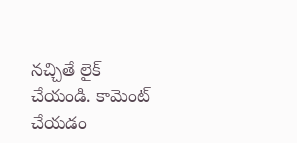నచ్చితే లైక్ చేయండి. కామెంట్ చేయడం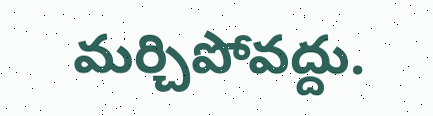మర్చిపోవద్దు.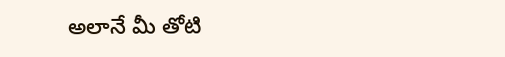అలానే మీ తోటి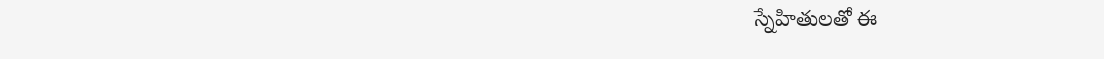స్నేహితులతో ఈ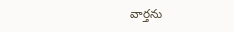వార్తను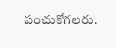పంచుకోగలరు.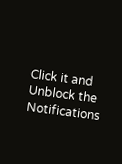Click it and Unblock the Notifications